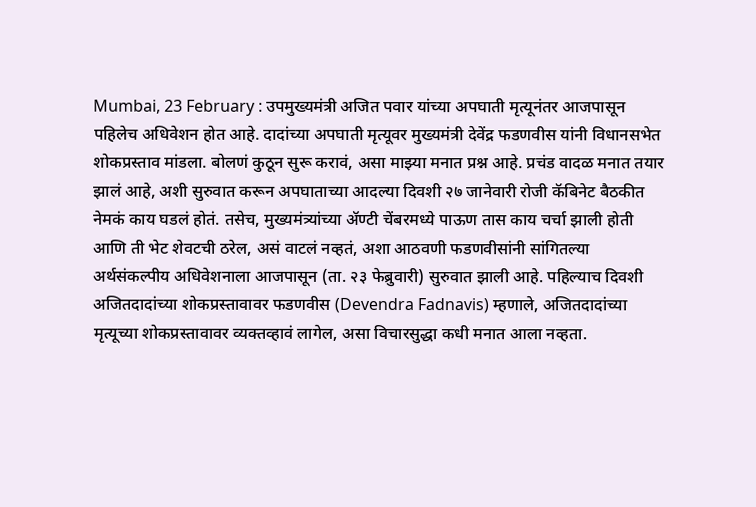Mumbai, 23 February : उपमुख्यमंत्री अजित पवार यांच्या अपघाती मृत्यूनंतर आजपासून पहिलेच अधिवेशन होत आहे. दादांच्या अपघाती मृत्यूवर मुख्यमंत्री देवेंद्र फडणवीस यांनी विधानसभेत शोकप्रस्ताव मांडला. बोलणं कुठून सुरू करावं, असा माझ्या मनात प्रश्न आहे. प्रचंड वादळ मनात तयार झालं आहे, अशी सुरुवात करून अपघाताच्या आदल्या दिवशी २७ जानेवारी रोजी कॅबिनेट बैठकीत नेमकं काय घडलं होतं. तसेच, मुख्यमंत्र्यांच्या ॲण्टी चेंबरमध्ये पाऊण तास काय चर्चा झाली होती आणि ती भेट शेवटची ठरेल, असं वाटलं नव्हतं, अशा आठवणी फडणवीसांनी सांगितल्या
अर्थसंकल्पीय अधिवेशनाला आजपासून (ता. २३ फेब्रुवारी) सुरुवात झाली आहे. पहिल्याच दिवशी अजितदादांच्या शोकप्रस्तावावर फडणवीस (Devendra Fadnavis) म्हणाले, अजितदादांच्या मृत्यूच्या शोकप्रस्तावावर व्यक्तव्हावं लागेल, असा विचारसुद्धा कधी मनात आला नव्हता.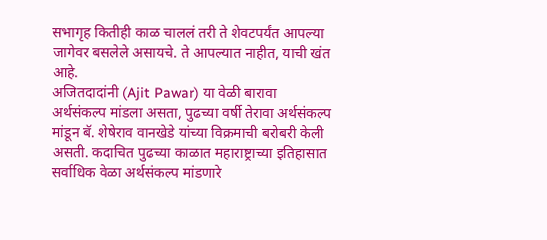सभागृह कितीही काळ चाललं तरी ते शेवटपर्यंत आपल्या जागेवर बसलेले असायचे. ते आपल्यात नाहीत, याची खंत आहे.
अजितदादांनी (Ajit Pawar) या वेळी बारावा अर्थसंकल्प मांडला असता, पुढच्या वर्षी तेरावा अर्थसंकल्प मांडून बॅ. शेषेराव वानखेडे यांच्या विक्रमाची बरोबरी केली असती. कदाचित पुढच्या काळात महाराष्ट्राच्या इतिहासात सर्वाधिक वेळा अर्थसंकल्प मांडणारे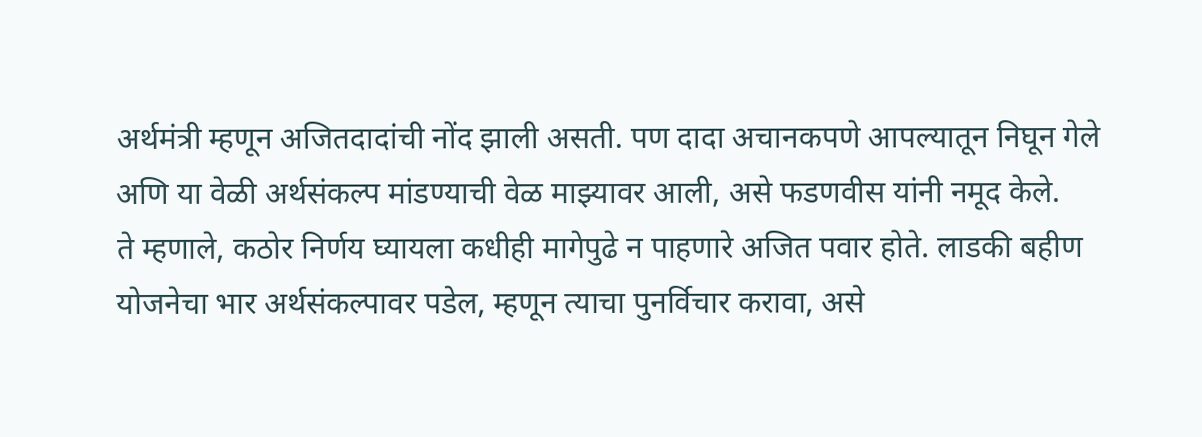अर्थमंत्री म्हणून अजितदादांची नोंद झाली असती. पण दादा अचानकपणे आपल्यातून निघून गेले अणि या वेळी अर्थसंकल्प मांडण्याची वेळ माझ्यावर आली, असे फडणवीस यांनी नमूद केले.
ते म्हणाले, कठोर निर्णय घ्यायला कधीही मागेपुढे न पाहणारे अजित पवार होते. लाडकी बहीण योजनेचा भार अर्थसंकल्पावर पडेल, म्हणून त्याचा पुनर्विचार करावा, असे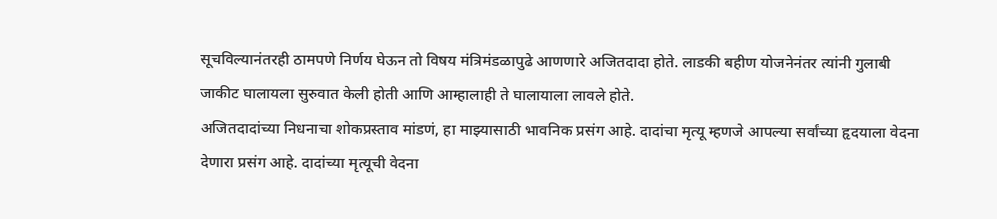सूचविल्यानंतरही ठामपणे निर्णय घेऊन तो विषय मंत्रिमंडळापुढे आणणारे अजितदादा होते. लाडकी बहीण योजनेनंतर त्यांनी गुलाबी जाकीट घालायला सुरुवात केली होती आणि आम्हालाही ते घालायाला लावले होते.
अजितदादांच्या निधनाचा शोकप्रस्ताव मांडणं, हा माझ्यासाठी भावनिक प्रसंग आहे. दादांचा मृत्यू म्हणजे आपल्या सर्वांच्या हृदयाला वेदना देणारा प्रसंग आहे. दादांच्या मृत्यूची वेदना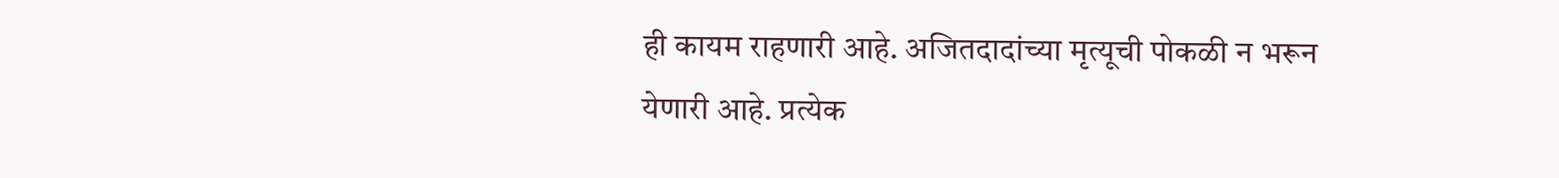ही कायम राहणारी आहे. अजितदादांच्या मृत्यूची पोकळी न भरून येणारी आहे. प्रत्येक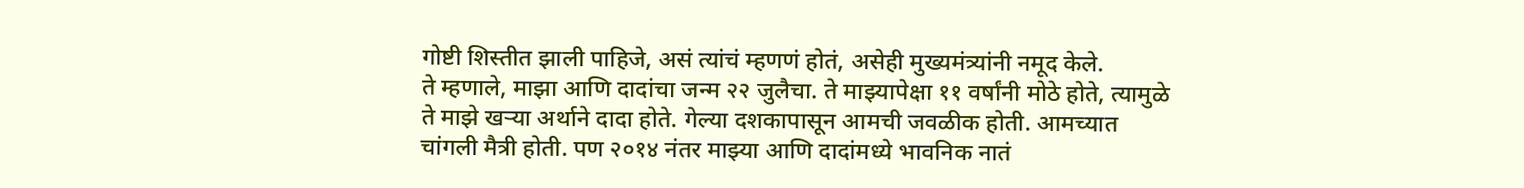गोष्टी शिस्तीत झाली पाहिजे, असं त्यांचं म्हणणं होतं, असेही मुख्यमंत्र्यांनी नमूद केले.
ते म्हणाले, माझा आणि दादांचा जन्म २२ जुलैचा. ते माझ्यापेक्षा ११ वर्षांनी मोठे होते, त्यामुळे ते माझे खऱ्या अर्थाने दादा होते. गेल्या दशकापासून आमची जवळीक होती. आमच्यात चांगली मैत्री होती. पण २०१४ नंतर माझ्या आणि दादांमध्ये भावनिक नातं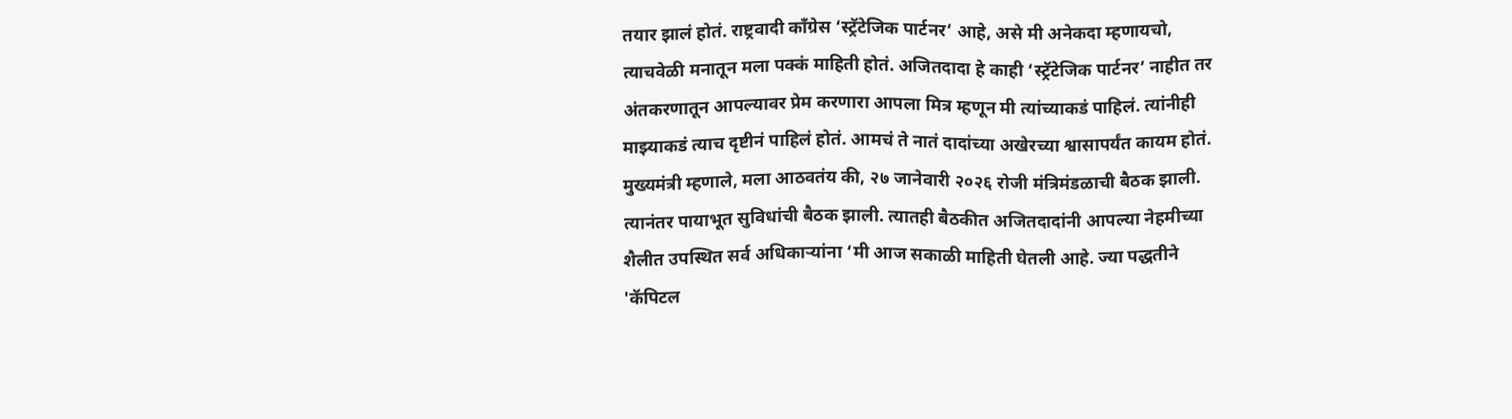तयार झालं होतं. राष्ट्रवादी काँग्रेस ‘स्ट्रॅटेजिक पार्टनर’ आहे, असे मी अनेकदा म्हणायचो, त्याचवेळी मनातून मला पक्कं माहिती होतं. अजितदादा हे काही ‘स्ट्रॅटेजिक पार्टनर’ नाहीत तर अंतकरणातून आपल्यावर प्रेम करणारा आपला मित्र म्हणून मी त्यांच्याकडं पाहिलं. त्यांनीही माझ्याकडं त्याच दृष्टीनं पाहिलं होतं. आमचं ते नातं दादांच्या अखेरच्या श्वासापर्यंत कायम होतं.
मुख्यमंत्री म्हणाले, मला आठवतंय की, २७ जानेवारी २०२६ रोजी मंत्रिमंडळाची बैठक झाली. त्यानंतर पायाभूत सुविधांची बैठक झाली. त्यातही बैठकीत अजितदादांनी आपल्या नेहमीच्या शैलीत उपस्थित सर्व अधिकाऱ्यांना ‘मी आज सकाळी माहिती घेतली आहे. ज्या पद्धतीने 'कॅपिटल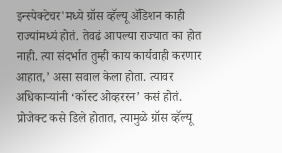इन्स्पेक्टेचर'मध्ये ग्रॉस व्हॅल्यू ॲडिशन काही राज्यांमध्यं होतं. तेवढं आपल्या राज्यात का होत नाही. त्या संदर्भात तुम्ही काय कार्यवाही करणार आहात,’ असा सवाल केला होता. त्यावर अधिकाऱ्यांनी ‘कॉस्ट ओव्हररन’ कसं होतं. प्रोजेक्ट कसे डिले होतात, त्यामुळे ग्रॉस व्हॅल्यू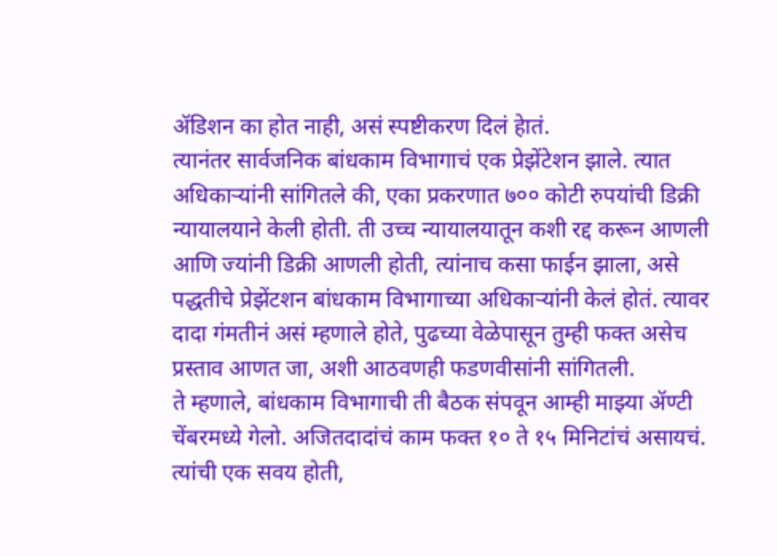ॲडिशन का होत नाही, असं स्पष्टीकरण दिलं हेातं.
त्यानंतर सार्वजनिक बांधकाम विभागाचं एक प्रेझेंटेशन झाले. त्यात अधिकाऱ्यांनी सांगितले की, एका प्रकरणात ७०० कोटी रुपयांची डिक्री न्यायालयाने केली होती. ती उच्च न्यायालयातून कशी रद्द करून आणली आणि ज्यांनी डिक्री आणली होती, त्यांनाच कसा फाईन झाला, असे पद्धतीचे प्रेझेंटशन बांधकाम विभागाच्या अधिकाऱ्यांनी केलं होतं. त्यावर दादा गंमतीनं असं म्हणाले होते, पुढच्या वेळेपासून तुम्ही फक्त असेच प्रस्ताव आणत जा, अशी आठवणही फडणवीसांनी सांगितली.
ते म्हणाले, बांधकाम विभागाची ती बैठक संपवून आम्ही माझ्या ॲण्टी चेंबरमध्ये गेलो. अजितदादांचं काम फक्त १० ते १५ मिनिटांचं असायचं. त्यांची एक सवय होती,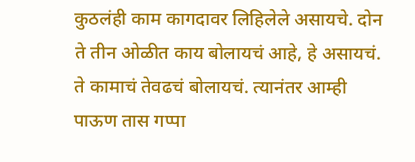कुठलंही काम कागदावर लिहिलेले असायचे. दोन ते तीन ओळीत काय बोलायचं आहे, हे असायचं. ते कामाचं तेवढचं बोलायचं. त्यानंतर आम्ही पाऊण तास गप्पा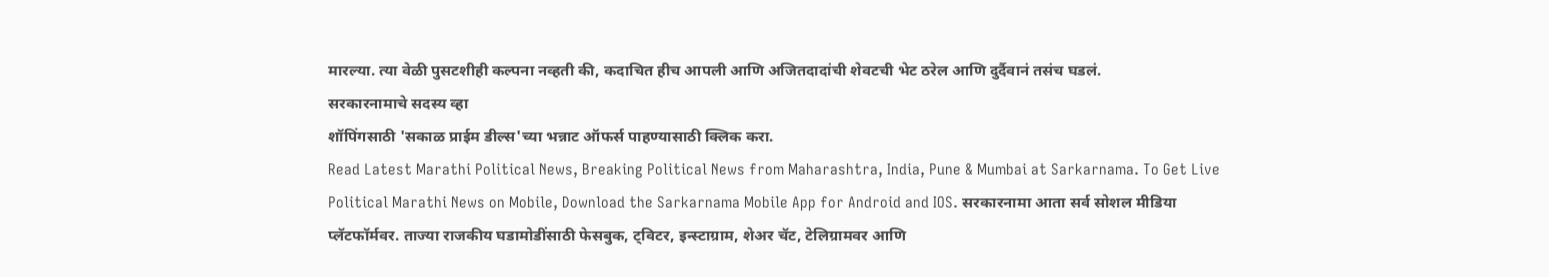मारल्या. त्या वेळी पुसटशीही कल्पना नव्हती की, कदाचित हीच आपली आणि अजितदादांची शेवटची भेट ठरेल आणि दुर्दैवानं तसंच घडलं.
सरकारनामाचे सदस्य व्हा
शॉपिंगसाठी 'सकाळ प्राईम डील्स'च्या भन्नाट ऑफर्स पाहण्यासाठी क्लिक करा.
Read Latest Marathi Political News, Breaking Political News from Maharashtra, India, Pune & Mumbai at Sarkarnama. To Get Live Political Marathi News on Mobile, Download the Sarkarnama Mobile App for Android and IOS. सरकारनामा आता सर्व सोशल मीडिया प्लॅटफॉर्मवर. ताज्या राजकीय घडामोडींसाठी फेसबुक, ट्विटर, इन्स्टाग्राम, शेअर चॅट, टेलिग्रामवर आणि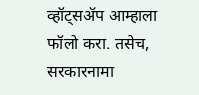व्हॉट्सॲप आम्हाला फॉलो करा. तसेच, सरकारनामा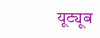यूट्यूब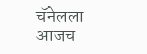चॅनेलला आजच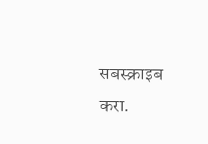सबस्क्राइब करा.